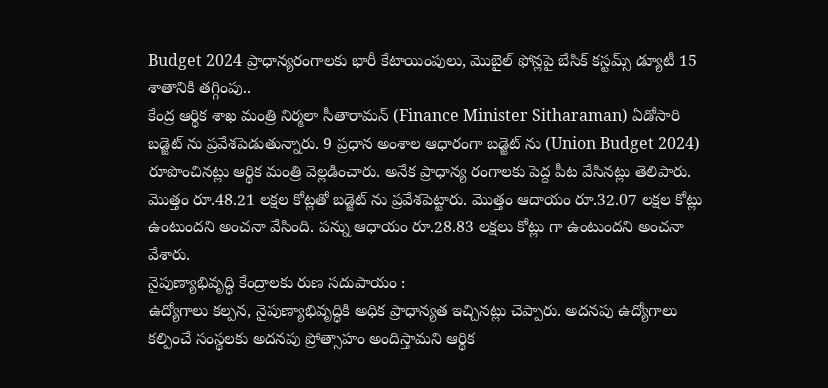Budget 2024 ప్రాధాన్యరంగాలకు భారీ కేటాయింపులు, మొబైల్ ఫోన్లపై బేసిక్ కస్టమ్స్ డ్యూటీ 15 శాతానికి తగ్గింపు..
కేంద్ర ఆర్థిక శాఖ మంత్రి నిర్మలా సీతారామన్ (Finance Minister Sitharaman) ఏడోసారి బడ్జెట్ ను ప్రవేశపెడుతున్నారు. 9 ప్రధాన అంశాల ఆధారంగా బడ్జెట్ ను (Union Budget 2024) రూపొంచినట్లు ఆర్థిక మంత్రి వెల్లడించారు. అనేక ప్రాధాన్య రంగాలకు పెద్ద పీట వేసినట్లు తెలిపారు. మొత్తం రూ.48.21 లక్షల కోట్లతో బడ్జెట్ ను ప్రవేశపెట్టారు. మొత్తం ఆదాయం రూ.32.07 లక్షల కోట్లు ఉంటుందని అంచనా వేసింది. పన్ను ఆధాయం రూ.28.83 లక్షలు కోట్లు గా ఉంటుందని అంచనా వేశారు.
నైపుణ్యాభివృద్ధి కేంద్రాలకు రుణ సదుపాయం :
ఉద్యోగాలు కల్పన, నైపుణ్యాభివృద్ధికి అధిక ప్రాధాన్యత ఇచ్చినట్లు చెప్పారు. అదనపు ఉద్యోగాలు కల్పించే సంస్థలకు అదనపు ప్రోత్సాహం అందిస్తామని ఆర్థిక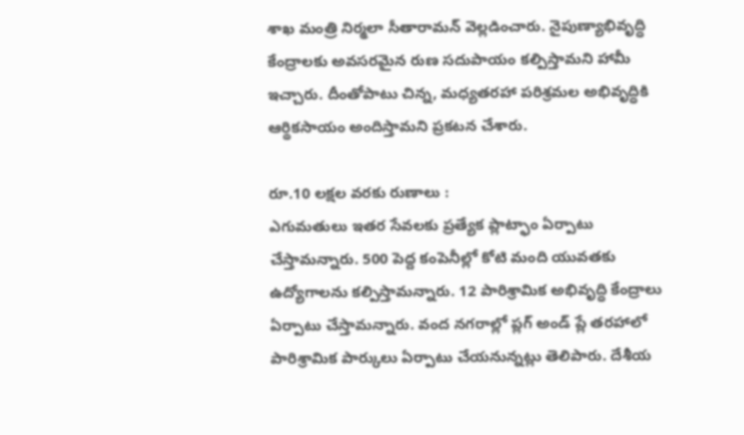శాఖ మంత్రి నిర్మలా సీతారామన్ వెల్లడించారు. నైపుణ్యాభివృద్ధి కేంద్రాలకు అవసరమైన రుణ సదుపాయం కల్పిస్తామని హామీ ఇచ్చారు. దీంతోపాటు చిన్న, మధ్యతరహా పరిశ్రమల అభివృద్ధికి ఆర్థికసాయం అందిస్తామని ప్రకటన చేశారు.

రూ.10 లక్షల వరకు రుణాలు :
ఎగుమతులు ఇతర సేవలకు ప్రత్యేక ప్లాట్ఫాం ఏర్పాటు చేస్తామన్నారు. 500 పెద్ద కంపెనీల్లో కోటి మంది యువతకు ఉద్యోగాలను కల్పిస్తామన్నారు. 12 పారిశ్రామిక అభివృద్ధి కేంద్రాలు ఏర్పాటు చేస్తామన్నారు. వంద నగరాల్లో ప్లగ్ అండ్ ప్లే తరహాలో పారిశ్రామిక పార్కులు ఏర్పాటు చేయనున్నట్లు తెలిపారు. దేశీయ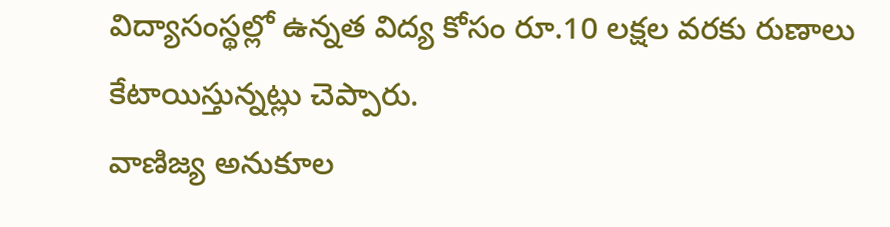విద్యాసంస్థల్లో ఉన్నత విద్య కోసం రూ.10 లక్షల వరకు రుణాలు కేటాయిస్తున్నట్లు చెప్పారు.
వాణిజ్య అనుకూల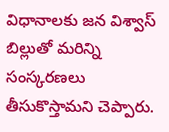విధానాలకు జన విశ్వాస్ బిల్లుతో మరిన్ని సంస్కరణలు తీసుకొస్తామని చెప్పారు.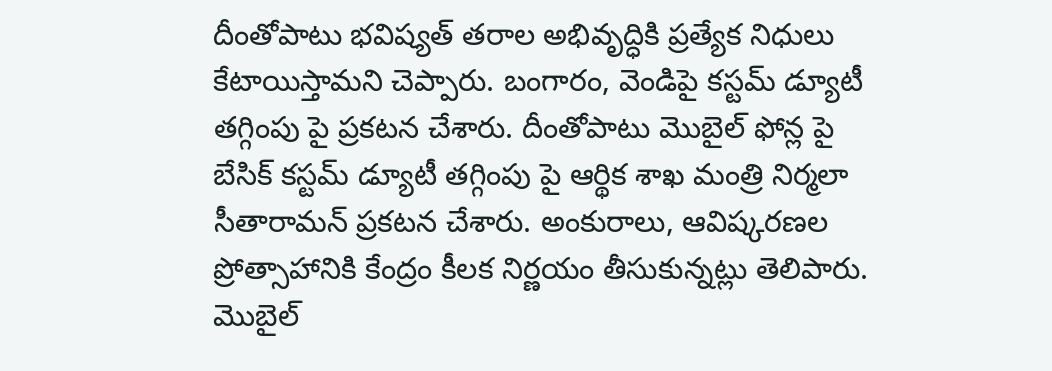దీంతోపాటు భవిష్యత్ తరాల అభివృద్ధికి ప్రత్యేక నిధులు కేటాయిస్తామని చెప్పారు. బంగారం, వెండిపై కస్టమ్ డ్యూటీ తగ్గింపు పై ప్రకటన చేశారు. దీంతోపాటు మొబైల్ ఫోన్ల పై బేసిక్ కస్టమ్ డ్యూటీ తగ్గింపు పై ఆర్థిక శాఖ మంత్రి నిర్మలా సీతారామన్ ప్రకటన చేశారు. అంకురాలు, ఆవిష్కరణల ప్రోత్సాహానికి కేంద్రం కీలక నిర్ణయం తీసుకున్నట్లు తెలిపారు.
మొబైల్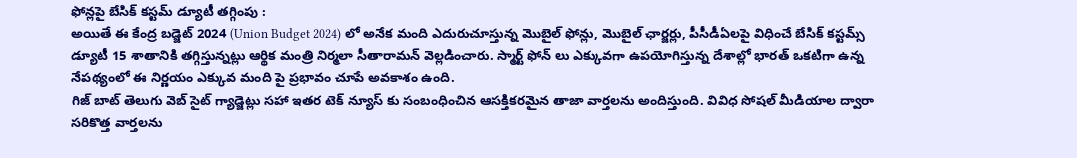ఫోన్లపై బేసిక్ కస్టమ్ డ్యూటీ తగ్గింపు :
అయితే ఈ కేంద్ర బడ్జెట్ 2024 (Union Budget 2024) లో అనేక మంది ఎదురుచూస్తున్న మొబైల్ ఫోన్లు, మొబైల్ ఛార్జర్లు, పీసీడీఏలపై విధించే బేసిక్ కస్టమ్స్ డ్యూటీ 15 శాతానికి తగ్గిస్తున్నట్లు ఆర్థిక మంత్రి నిర్మలా సీతారామన్ వెల్లడించారు. స్మార్ట్ ఫోన్ లు ఎక్కువగా ఉపయోగిస్తున్న దేశాల్లో భారత్ ఒకటిగా ఉన్న నేపథ్యంలో ఈ నిర్ణయం ఎక్కువ మంది పై ప్రభావం చూపే అవకాశం ఉంది.
గిజ్ బాట్ తెలుగు వెబ్ సైట్ గ్యాడ్జెట్లు సహా ఇతర టెక్ న్యూస్ కు సంబంధించిన ఆసక్తికరమైన తాజా వార్తలను అందిస్తుంది. వివిధ సోషల్ మీడియాల ద్వారా సరికొత్త వార్తలను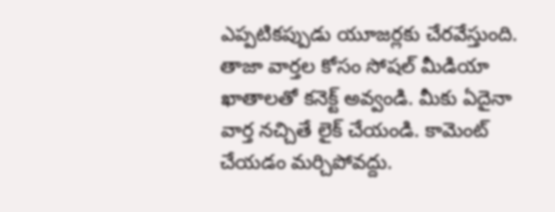ఎప్పటికప్పుడు యూజర్లకు చేరవేస్తుంది. తాజా వార్తల కోసం సోషల్ మీడియా ఖాతాలతో కనెక్ట్ అవ్వండి. మీకు ఏదైనా వార్త నచ్చితే లైక్ చేయండి. కామెంట్ చేయడం మర్చిపోవద్దు.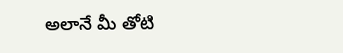అలానే మీ తోటి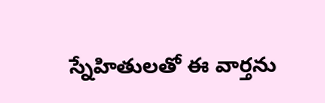స్నేహితులతో ఈ వార్తను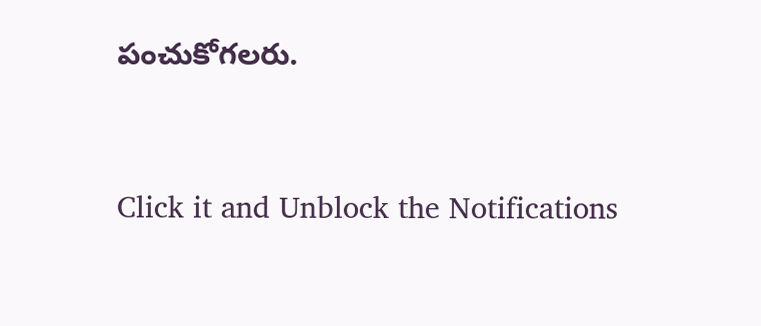పంచుకోగలరు.


Click it and Unblock the Notifications